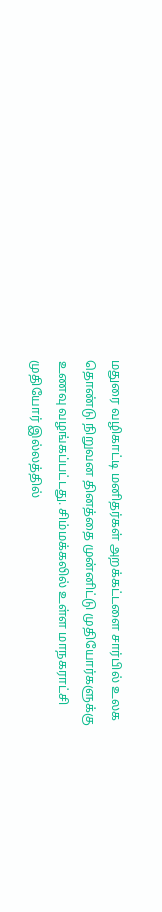மதுரை வழிகாட்டி மனிதர்கள் அறக்கட்டளை சார்பில் உலக தொண்டு நிறுவன தினத்தை முன்னிட்டு முதியோர்களுக்கு உணவு வழங்கப்பட்டது. சிம்மக்கலில் உள்ள மாநகராட்சி முதியோர் இல்லத்தில்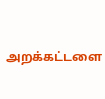அறக்கட்டளை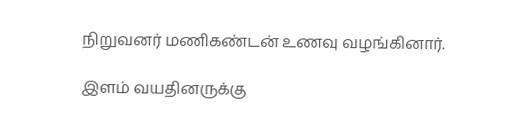நிறுவனர் மணிகண்டன் உணவு வழங்கினார்.

இளம் வயதினருக்கு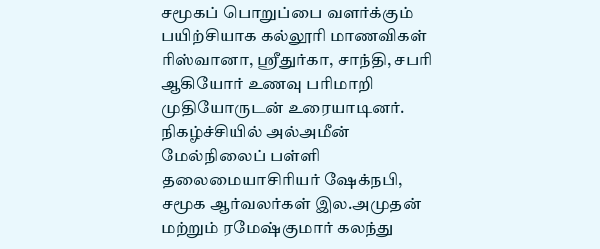சமூகப் பொறுப்பை வளர்க்கும் பயிற்சியாக கல்லூரி மாணவிகள் ரிஸ்வானா, ஸ்ரீதுர்கா, சாந்தி, சபரி ஆகியோர் உணவு பரிமாறி முதியோருடன் உரையாடினர். நிகழ்ச்சியில் அல்அமீன் மேல்நிலைப் பள்ளி தலைமையாசிரியர் ஷேக்நபி, சமூக ஆர்வலர்கள் இல.அமுதன் மற்றும் ரமேஷ்குமார் கலந்து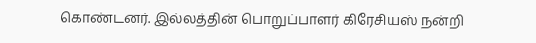கொண்டனர். இல்லத்தின் பொறுப்பாளர் கிரேசியஸ் நன்றி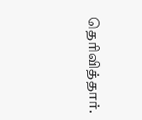தெரிவித்தார்.